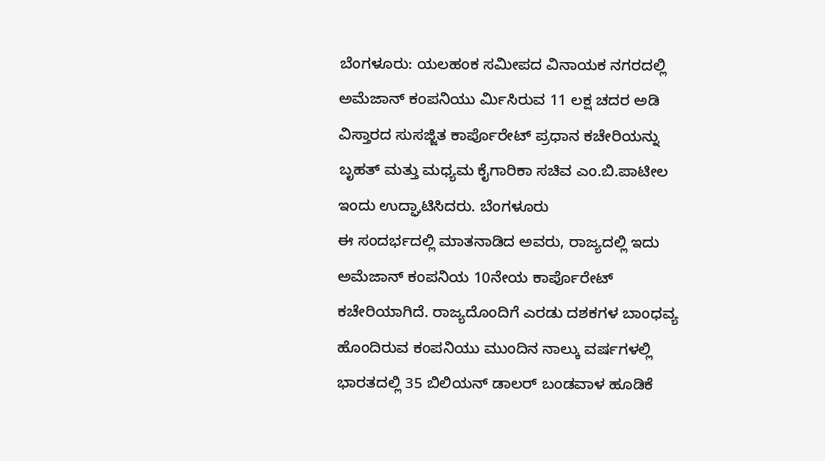ಬೆಂಗಳೂರು: ಯಲಹಂಕ ಸಮೀಪದ ವಿನಾಯಕ ನಗರದಲ್ಲಿ ಅಮೆಜಾನ್ ಕಂಪನಿಯು ರ್ಮಿಸಿರುವ 11 ಲಕ್ಷ ಚದರ ಅಡಿ ವಿಸ್ತಾರದ ಸುಸಜ್ಜಿತ ಕಾರ್ಪೊರೇಟ್ ಪ್ರಧಾನ ಕಚೇರಿಯನ್ನು ಬೃಹತ್ ಮತ್ತು ಮಧ್ಯಮ ಕೈಗಾರಿಕಾ ಸಚಿವ ಎಂ.ಬಿ.ಪಾಟೀಲ ಇಂದು ಉದ್ಘಾಟಿಸಿದರು. ಬೆಂಗಳೂರು
ಈ ಸಂದರ್ಭದಲ್ಲಿ ಮಾತನಾಡಿದ ಅವರು, ರಾಜ್ಯದಲ್ಲಿ ಇದು ಅಮೆಜಾನ್ ಕಂಪನಿಯ 10ನೇಯ ಕಾರ್ಪೊರೇಟ್ ಕಚೇರಿಯಾಗಿದೆ. ರಾಜ್ಯದೊಂದಿಗೆ ಎರಡು ದಶಕಗಳ ಬಾಂಧವ್ಯ ಹೊಂದಿರುವ ಕಂಪನಿಯು ಮುಂದಿನ ನಾಲ್ಕು ವರ್ಷಗಳಲ್ಲಿ ಭಾರತದಲ್ಲಿ 35 ಬಿಲಿಯನ್ ಡಾಲರ್ ಬಂಡವಾಳ ಹೂಡಿಕೆ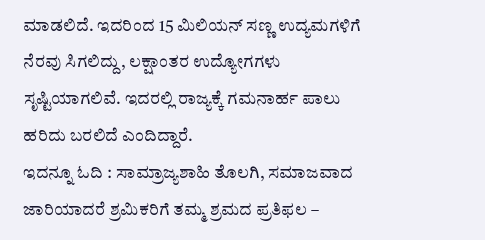ಮಾಡಲಿದೆ. ಇದರಿಂದ 15 ಮಿಲಿಯನ್ ಸಣ್ಣ ಉದ್ಯಮಗಳಿಗೆ ನೆರವು ಸಿಗಲಿದ್ದು, ಲಕ್ಷಾಂತರ ಉದ್ಯೋಗಗಳು ಸೃಷ್ಟಿಯಾಗಲಿವೆ. ಇದರಲ್ಲಿ ರಾಜ್ಯಕ್ಕೆ ಗಮನಾರ್ಹ ಪಾಲು ಹರಿದು ಬರಲಿದೆ ಎಂದಿದ್ದಾರೆ.
ಇದನ್ನೂ ಓದಿ : ಸಾಮ್ರಾಜ್ಯಶಾಹಿ ತೊಲಗಿ, ಸಮಾಜವಾದ ಜಾರಿಯಾದರೆ ಶ್ರಮಿಕರಿಗೆ ತಮ್ಮ ಶ್ರಮದ ಪ್ರತಿಫಲ –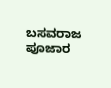ಬಸವರಾಜ ಪೂಜಾರ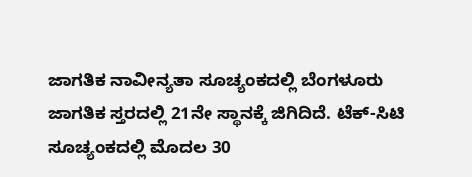ಜಾಗತಿಕ ನಾವೀನ್ಯತಾ ಸೂಚ್ಯಂಕದಲ್ಲಿ ಬೆಂಗಳೂರು ಜಾಗತಿಕ ಸ್ತರದಲ್ಲಿ 21ನೇ ಸ್ಥಾನಕ್ಕೆ ಜಿಗಿದಿದೆ. ಟೆಕ್-ಸಿಟಿ ಸೂಚ್ಯಂಕದಲ್ಲಿ ಮೊದಲ 30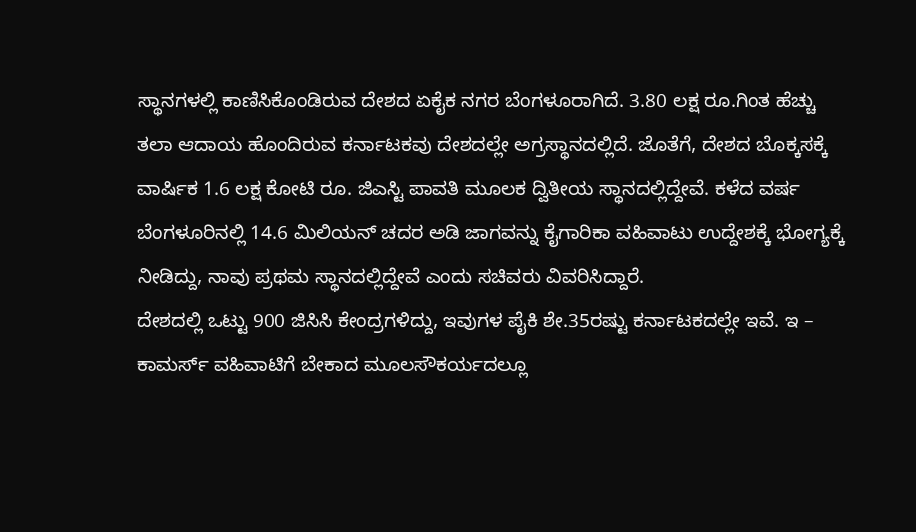ಸ್ಥಾನಗಳಲ್ಲಿ ಕಾಣಿಸಿಕೊಂಡಿರುವ ದೇಶದ ಏಕೈಕ ನಗರ ಬೆಂಗಳೂರಾಗಿದೆ. 3.80 ಲಕ್ಷ ರೂ.ಗಿಂತ ಹೆಚ್ಚು ತಲಾ ಆದಾಯ ಹೊಂದಿರುವ ಕರ್ನಾಟಕವು ದೇಶದಲ್ಲೇ ಅಗ್ರಸ್ಥಾನದಲ್ಲಿದೆ. ಜೊತೆಗೆ, ದೇಶದ ಬೊಕ್ಕಸಕ್ಕೆ ವಾರ್ಷಿಕ 1.6 ಲಕ್ಷ ಕೋಟಿ ರೂ. ಜಿಎಸ್ಟಿ ಪಾವತಿ ಮೂಲಕ ದ್ವಿತೀಯ ಸ್ಥಾನದಲ್ಲಿದ್ದೇವೆ. ಕಳೆದ ವರ್ಷ ಬೆಂಗಳೂರಿನಲ್ಲಿ 14.6 ಮಿಲಿಯನ್ ಚದರ ಅಡಿ ಜಾಗವನ್ನು ಕೈಗಾರಿಕಾ ವಹಿವಾಟು ಉದ್ದೇಶಕ್ಕೆ ಭೋಗ್ಯಕ್ಕೆ ನೀಡಿದ್ದು, ನಾವು ಪ್ರಥಮ ಸ್ಥಾನದಲ್ಲಿದ್ದೇವೆ ಎಂದು ಸಚಿವರು ವಿವರಿಸಿದ್ದಾರೆ.
ದೇಶದಲ್ಲಿ ಒಟ್ಟು 900 ಜಿಸಿಸಿ ಕೇಂದ್ರಗಳಿದ್ದು, ಇವುಗಳ ಪೈಕಿ ಶೇ.35ರಷ್ಟು ಕರ್ನಾಟಕದಲ್ಲೇ ಇವೆ. ಇ – ಕಾಮರ್ಸ್ ವಹಿವಾಟಿಗೆ ಬೇಕಾದ ಮೂಲಸೌಕರ್ಯದಲ್ಲೂ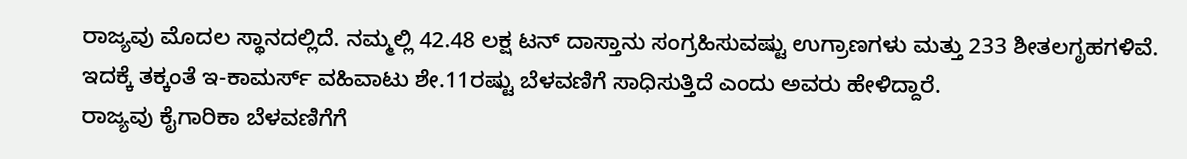ರಾಜ್ಯವು ಮೊದಲ ಸ್ಥಾನದಲ್ಲಿದೆ. ನಮ್ಮಲ್ಲಿ 42.48 ಲಕ್ಷ ಟನ್ ದಾಸ್ತಾನು ಸಂಗ್ರಹಿಸುವಷ್ಟು ಉಗ್ರಾಣಗಳು ಮತ್ತು 233 ಶೀತಲಗೃಹಗಳಿವೆ. ಇದಕ್ಕೆ ತಕ್ಕಂತೆ ಇ-ಕಾಮರ್ಸ್ ವಹಿವಾಟು ಶೇ.11ರಷ್ಟು ಬೆಳವಣಿಗೆ ಸಾಧಿಸುತ್ತಿದೆ ಎಂದು ಅವರು ಹೇಳಿದ್ದಾರೆ.
ರಾಜ್ಯವು ಕೈಗಾರಿಕಾ ಬೆಳವಣಿಗೆಗೆ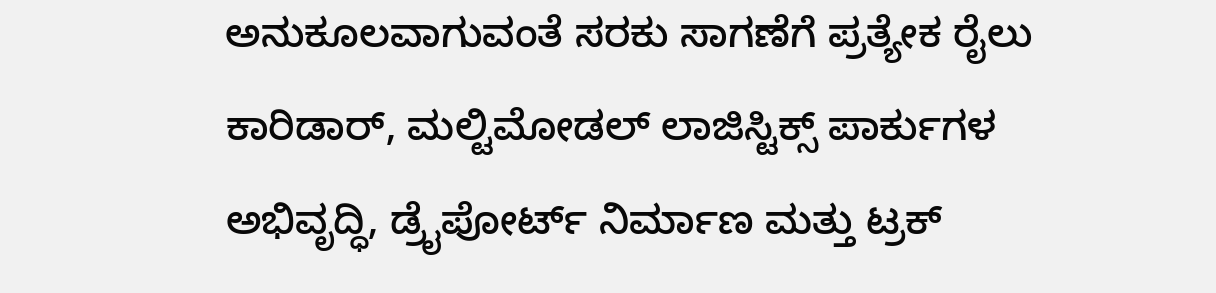ಅನುಕೂಲವಾಗುವಂತೆ ಸರಕು ಸಾಗಣೆಗೆ ಪ್ರತ್ಯೇಕ ರೈಲು ಕಾರಿಡಾರ್, ಮಲ್ಟಿಮೋಡಲ್ ಲಾಜಿಸ್ಟಿಕ್ಸ್ ಪಾರ್ಕುಗಳ ಅಭಿವೃದ್ಧಿ, ಡ್ರೈಪೋರ್ಟ್ ನಿರ್ಮಾಣ ಮತ್ತು ಟ್ರಕ್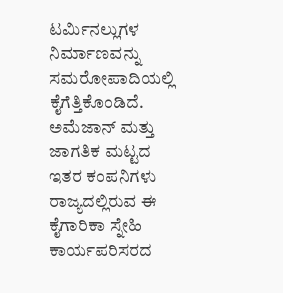ಟರ್ಮಿನಲ್ಲುಗಳ ನಿರ್ಮಾಣವನ್ನು ಸಮರೋಪಾದಿಯಲ್ಲಿ ಕೈಗೆತ್ತಿಕೊಂಡಿದೆ. ಅಮೆಜಾನ್ ಮತ್ತು ಜಾಗತಿಕ ಮಟ್ಟದ ಇತರ ಕಂಪನಿಗಳು ರಾಜ್ಯದಲ್ಲಿರುವ ಈ ಕೈಗಾರಿಕಾ ಸ್ನೇಹಿ ಕಾರ್ಯಪರಿಸರದ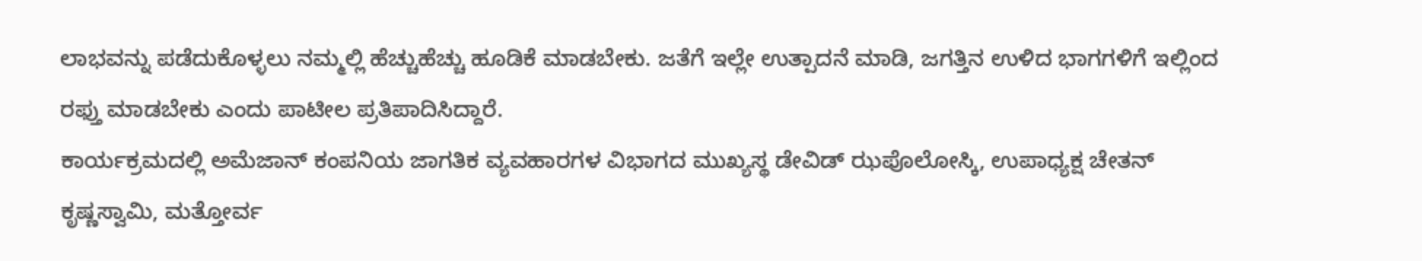ಲಾಭವನ್ನು ಪಡೆದುಕೊಳ್ಳಲು ನಮ್ಮಲ್ಲಿ ಹೆಚ್ಚುಹೆಚ್ಚು ಹೂಡಿಕೆ ಮಾಡಬೇಕು. ಜತೆಗೆ ಇಲ್ಲೇ ಉತ್ಪಾದನೆ ಮಾಡಿ, ಜಗತ್ತಿನ ಉಳಿದ ಭಾಗಗಳಿಗೆ ಇಲ್ಲಿಂದ ರಫ್ತು ಮಾಡಬೇಕು ಎಂದು ಪಾಟೀಲ ಪ್ರತಿಪಾದಿಸಿದ್ದಾರೆ.
ಕಾರ್ಯಕ್ರಮದಲ್ಲಿ ಅಮೆಜಾನ್ ಕಂಪನಿಯ ಜಾಗತಿಕ ವ್ಯವಹಾರಗಳ ವಿಭಾಗದ ಮುಖ್ಯಸ್ಥ ಡೇವಿಡ್ ಝಪೊಲೋಸ್ಕಿ, ಉಪಾಧ್ಯಕ್ಷ ಚೇತನ್ ಕೃಷ್ಣಸ್ವಾಮಿ, ಮತ್ತೋರ್ವ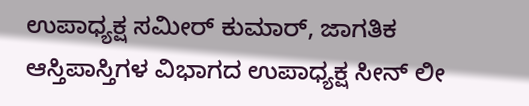ಉಪಾಧ್ಯಕ್ಷ ಸಮೀರ್ ಕುಮಾರ್, ಜಾಗತಿಕ ಆಸ್ತಿಪಾಸ್ತಿಗಳ ವಿಭಾಗದ ಉಪಾಧ್ಯಕ್ಷ ಸೀನ್ ಲೀ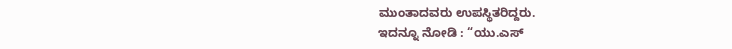ಮುಂತಾದವರು ಉಪಸ್ಥಿತರಿದ್ದರು.
ಇದನ್ನೂ ನೋಡಿ : “ಯು.ಎಸ್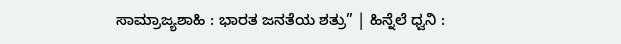ಸಾಮ್ರಾಜ್ಯಶಾಹಿ : ಭಾರತ ಜನತೆಯ ಶತ್ರು” | ಹಿನ್ನೆಲೆ ಧ್ವನಿ :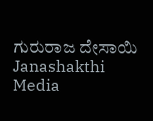ಗುರುರಾಜ ದೇಸಾಯಿ Janashakthi Media